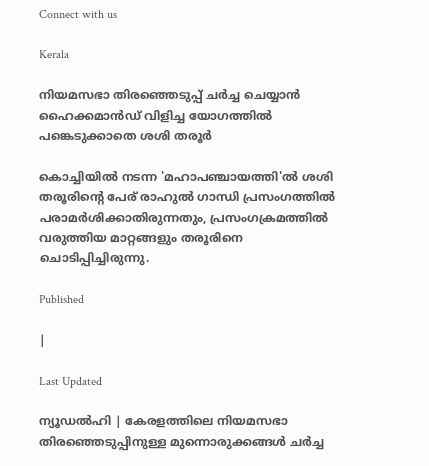Connect with us

Kerala

നിയമസഭാ തിരഞ്ഞെടുപ്പ് ചർച്ച ചെയ്യാൻ ഹൈക്കമാൻഡ് വിളിച്ച യോഗത്തിൽ പങ്കെടുക്കാതെ ശശി തരൂർ

കൊച്ചിയിൽ നടന്ന 'മഹാപഞ്ചായത്തി'ൽ ശശി തരൂരിന്റെ പേര് രാഹുൽ ഗാന്ധി പ്രസംഗത്തിൽ പരാമർശിക്കാതിരുന്നതും, പ്രസംഗക്രമത്തിൽ വരുത്തിയ മാറ്റങ്ങളും തരൂരിനെ ചൊടിപ്പിച്ചിരുന്നു.

Published

|

Last Updated

ന്യൂഡൽഹി | കേരളത്തിലെ നിയമസഭാ തിരഞ്ഞെടുപ്പിനുള്ള മുന്നൊരുക്കങ്ങൾ ചർച്ച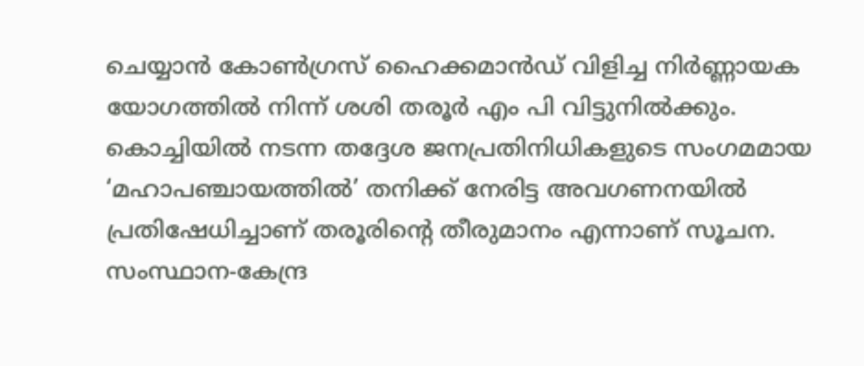ചെയ്യാൻ കോൺഗ്രസ് ഹൈക്കമാൻഡ് വിളിച്ച നിർണ്ണായക യോഗത്തിൽ നിന്ന് ശശി തരൂർ എം പി വിട്ടുനിൽക്കും. കൊച്ചിയിൽ നടന്ന തദ്ദേശ ജനപ്രതിനിധികളുടെ സംഗമമായ ‘മഹാപഞ്ചായത്തിൽ’ തനിക്ക് നേരിട്ട അവഗണനയിൽ പ്രതിഷേധിച്ചാണ് തരൂരിന്റെ തീരുമാനം എന്നാണ് സൂചന. സംസ്ഥാന-കേന്ദ്ര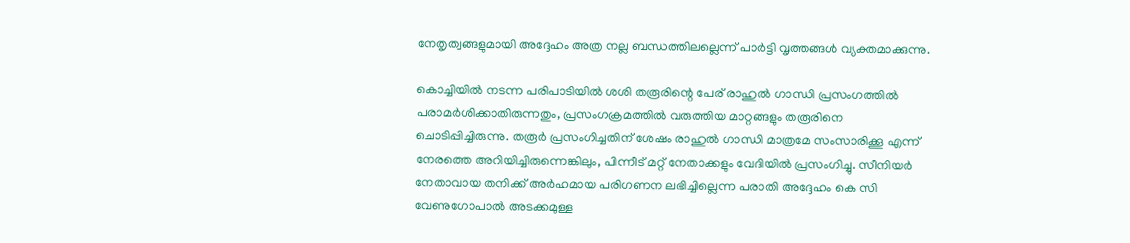നേതൃത്വങ്ങളുമായി അദ്ദേഹം അത്ര നല്ല ബന്ധത്തിലല്ലെന്ന് പാർട്ടി വൃത്തങ്ങൾ വ്യക്തമാക്കുന്നു.

കൊച്ചിയിൽ നടന്ന പരിപാടിയിൽ ശശി തരൂരിന്റെ പേര് രാഹുൽ ഗാന്ധി പ്രസംഗത്തിൽ പരാമർശിക്കാതിരുന്നതും, പ്രസംഗക്രമത്തിൽ വരുത്തിയ മാറ്റങ്ങളും തരൂരിനെ ചൊടിപ്പിച്ചിരുന്നു. തരൂർ പ്രസംഗിച്ചതിന് ശേഷം രാഹുൽ ഗാന്ധി മാത്രമേ സംസാരിക്കൂ എന്ന് നേരത്തെ അറിയിച്ചിരുന്നെങ്കിലും, പിന്നീട് മറ്റ് നേതാക്കളും വേദിയിൽ പ്രസംഗിച്ചു. സീനിയർ നേതാവായ തനിക്ക് അർഹമായ പരിഗണന ലഭിച്ചില്ലെന്ന പരാതി അദ്ദേഹം കെ സി വേണുഗോപാൽ അടക്കമുള്ള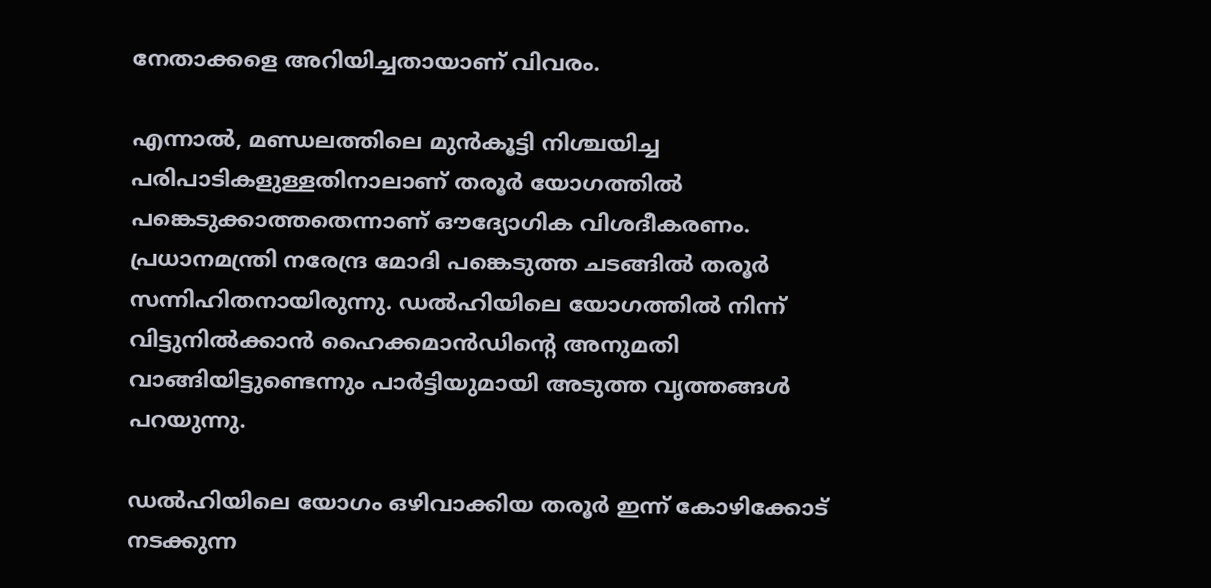നേതാക്കളെ അറിയിച്ചതായാണ് വിവരം.

എന്നാൽ, മണ്ഡലത്തിലെ മുൻകൂട്ടി നിശ്ചയിച്ച പരിപാടികളുള്ളതിനാലാണ് തരൂർ യോഗത്തിൽ പങ്കെടുക്കാത്തതെന്നാണ് ഔദ്യോഗിക വിശദീകരണം. പ്രധാനമന്ത്രി നരേന്ദ്ര മോദി പങ്കെടുത്ത ചടങ്ങിൽ തരൂർ സന്നിഹിതനായിരുന്നു. ഡൽഹിയിലെ യോഗത്തിൽ നിന്ന് വിട്ടുനിൽക്കാൻ ഹൈക്കമാൻഡിന്റെ അനുമതി വാങ്ങിയിട്ടുണ്ടെന്നും പാർട്ടിയുമായി അടുത്ത വൃത്തങ്ങൾ പറയുന്നു.

ഡൽഹിയിലെ യോഗം ഒഴിവാക്കിയ തരൂർ ഇന്ന് കോഴിക്കോട് നടക്കുന്ന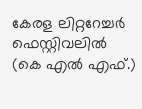കേരള ലിറ്ററേച്ചർ ഫെസ്റ്റിവലിൽ (കെ എൽ എഫ്.)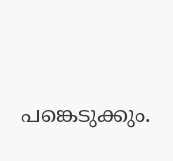പങ്കെടുക്കും.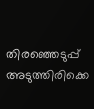തിരഞ്ഞെടുപ്പ് അടുത്തിരിക്കെ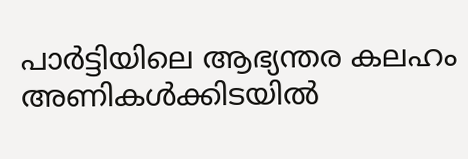പാർട്ടിയിലെ ആഭ്യന്തര കലഹം അണികൾക്കിടയിൽ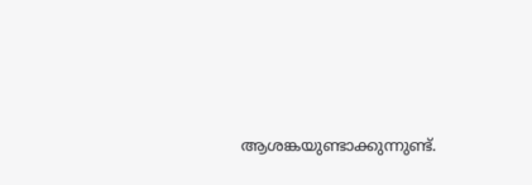ആശങ്കയുണ്ടാക്കുന്നുണ്ട്.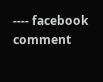---- facebook comment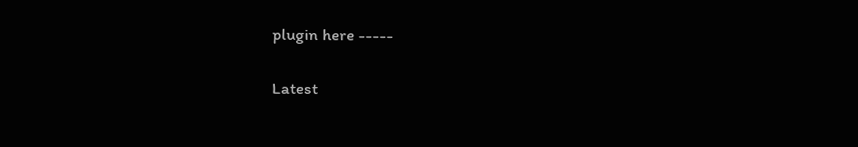plugin here -----

Latest